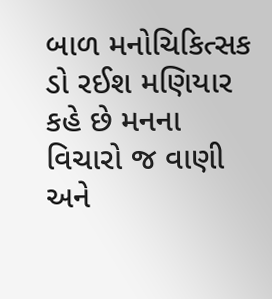બાળ મનોચિકિત્સક ડો રઈશ મણિયાર કહે છે મનના વિચારો જ વાણી અને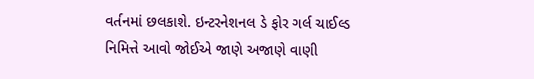વર્તનમાં છલકાશે. ઇન્ટરનેશનલ ડે ફોર ગર્લ ચાઈલ્ડ નિમિત્તે આવો જોઈએ જાણે અજાણે વાણી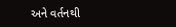અને વર્તનથી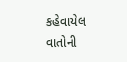કહેવાયેલ વાતોની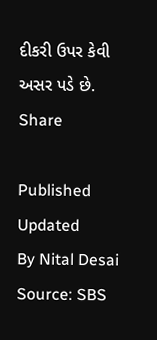દીકરી ઉપર કેવી અસર પડે છે.
Share

Published
Updated
By Nital Desai
Source: SBS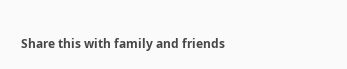Share this with family and friends